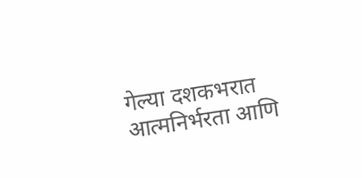गेल्या दशकभरात आत्मनिर्भरता आणि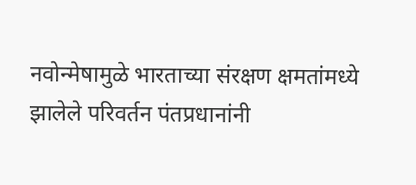नवोन्मेषामुळे भारताच्या संरक्षण क्षमतांमध्ये झालेले परिवर्तन पंतप्रधानांनी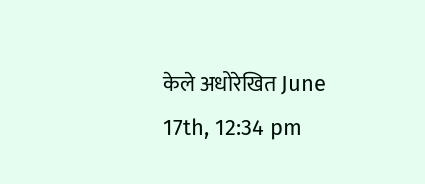केले अधोरेखित June 17th, 12:34 pm